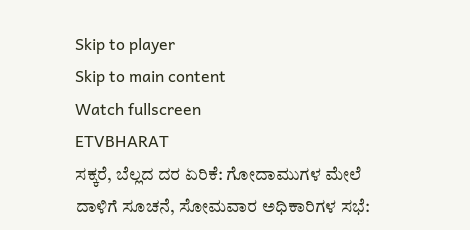Skip to player
Skip to main content
Watch fullscreen
ETVBHARAT
ಸಕ್ಕರೆ, ಬೆಲ್ಲದ ದರ ಏರಿಕೆ: ಗೋದಾಮುಗಳ ಮೇಲೆ ದಾಳಿಗೆ ಸೂಚನೆ, ಸೋಮವಾರ ಅಧಿಕಾರಿಗಳ ಸಭೆ: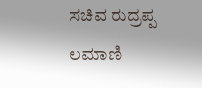ಸಚಿವ ರುದ್ರಪ್ಪ ಲಮಾಣಿ